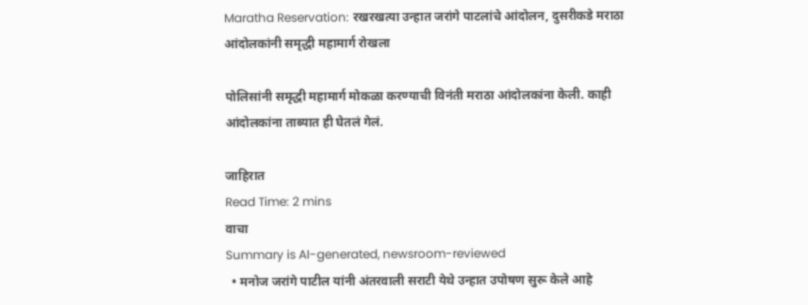Maratha Reservation: रखरखत्या उन्हात जरांगे पाटलांचे आंदोलन, दुसरीकडे मराठा आंदोलकांनी समृद्धी महामार्ग रोखला

पोलिसांनी समृद्धी महामार्ग मोकळा करण्याची विनंती मराठा आंदोलकांना केली. काही आंदोलकांना ताब्यात ही घेतलं गेलं.

जाहिरात
Read Time: 2 mins
वाचा
Summary is AI-generated, newsroom-reviewed
  • मनोज जरांगे पाटील यांनी अंतरवाली सराटी येथे उन्हात उपोषण सुरू केले आहे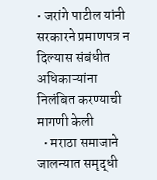• जरांगे पाटील यांनी सरकारने प्रमाणपत्र न दिल्यास संबंधीत अधिकाऱ्यांना निलंबित करण्याची मागणी केली
  • मराठा समाजाने जालन्यात समृद्धी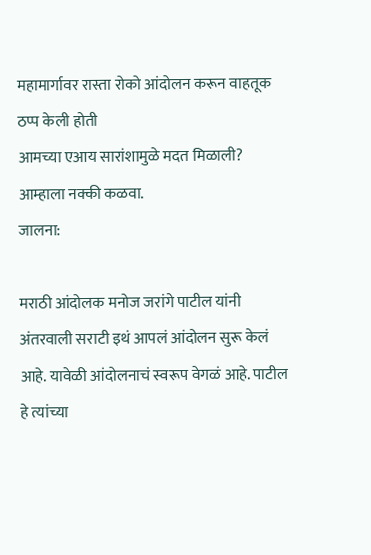महामार्गावर रास्ता रोको आंदोलन करून वाहतूक ठप्प केली होती
आमच्या एआय सारांशामुळे मदत मिळाली?
आम्हाला नक्की कळवा.
जालना:

मराठी आंदोलक मनोज जरांगे पाटील यांनी अंतरवाली सराटी इथं आपलं आंदोलन सुरू केलं आहे. यावेळी आंदोलनाचं स्वरूप वेगळं आहे. पाटील हे त्यांच्या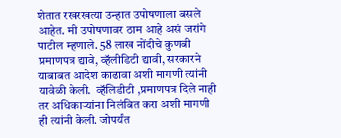शेतात रखरखत्या उन्हात उपोषणाला बसले आहेत. मी उपोषणावर ठाम आहे असं जरांगे पाटील म्हणाले. 58 लाख नोंदीचे कुणबी प्रमाणपत्र द्यावे, व्हॅलीडिटी द्यावी, सरकारने याबाबत आदेश काढावा अशी मागणी त्यांनी यावेळी केली.  व्हॅलिडीटी ,प्रमाणपत्र दिले नाही तर अधिकाऱ्यांना निलंबित करा अशी मागणी ही त्यांनी केली. जोपर्यंत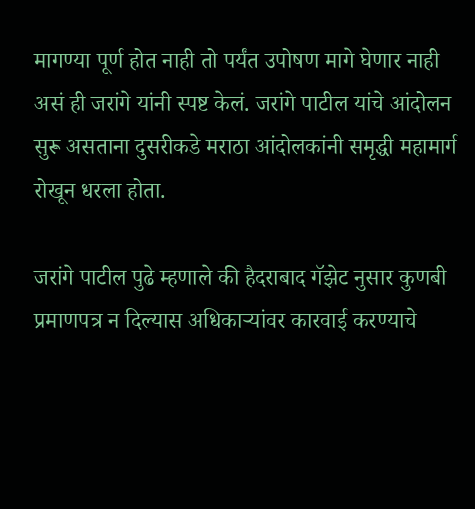मागण्या पूर्ण होत नाही तो पर्यंत उपोषण मागे घेणार नाही असं ही जरांगे यांनी स्पष्ट केलं. जरांगे पाटील यांचे आंदोलन सुरू असताना दुसरीकडे मराठा आंदोलकांनी समृद्धी महामार्ग रोखून धरला होता.

जरांगे पाटील पुढे म्हणाले की हैदराबाद गॅझेट नुसार कुणबी प्रमाणपत्र न दिल्यास अधिकाऱ्यांवर कारवाई करण्याचे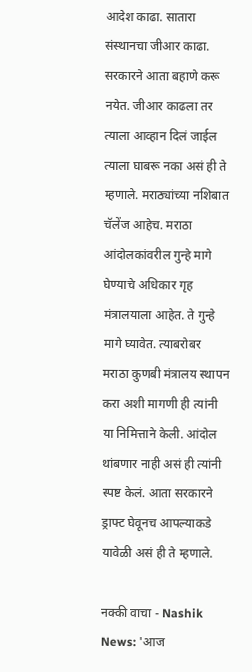आदेश काढा. सातारा संस्थानचा जीआर काढा. सरकारने आता बहाणे करू नयेत. जीआर काढला तर त्याला आव्हान दिलं जाईल त्याला घाबरू नका असं ही ते म्हणाले. मराठ्यांच्या नशिबात चॅलेंज आहेच. मराठा आंदोलकांवरील गुन्हे मागे घेण्याचे अधिकार गृह मंत्रालयाला आहेत. ते गुन्हे मागे घ्यावेत. त्याबरोबर  मराठा कुणबी मंत्रालय स्थापन करा अशी मागणी ही त्यांनी या निमित्ताने केली. आंदोल थांबणार नाही असं ही त्यांनी स्पष्ट केलं. आता सरकारने ड्राफ्ट घेवूनच आपल्याकडे यावेळी असं ही ते म्हणाले.

नक्की वाचा - Nashik News: 'आज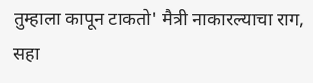तुम्हाला कापून टाकतो' मैत्री नाकारल्याचा राग, सहा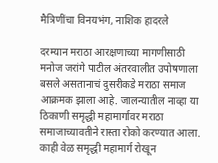मैत्रिणींचा विनयभंग, नाशिक हादरले

दरम्यान मराठा आरक्षणाच्या मागणीसाठी मनोज जरांगे पाटील अंतरवालीत उपोषणाला बसले असतानाचं दुसरीकडे मराठा समाज आक्रमक झाला आहे. जालन्यातील नाव्हा या ठिकाणी समृद्धी महामार्गावर मराठा समाजाच्यावतीने रास्ता रोको करण्यात आला. काही वेळ समृद्धी महामार्ग रोखून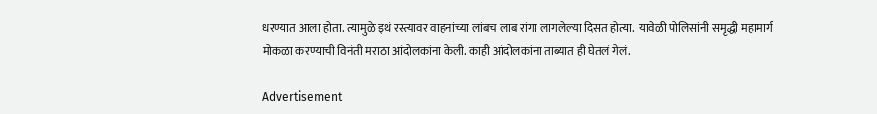धरण्यात आला होता. त्यामुळे इथं रस्त्यावर वाहनांच्या लांबच लाब रांगा लागलेल्या दिसत होत्या.  यावेळी पोलिसांनी समृद्धी महामार्ग मोकळा करण्याची विनंती मराठा आंदोलकांना केली. काही आंदोलकांना ताब्यात ही घेतलं गेलं.

Advertisement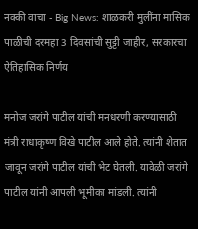नक्की वाचा - Big News: शाळकरी मुलींना मासिक पाळीची दरमहा 3 दिवसांची सुट्टी जाहीर, सरकारचा ऐतिहासिक निर्णय

मनोज जरांगे पाटील यांची मनधरणी करण्यासाठी मंत्री राधाकृष्ण विखे पाटील आले होते. त्यांनी शेतात जावून जरांगे पाटील यांची भेट घेतली. यावेळी जरांगे पाटील यांनी आपली भूमीका मांडली. त्यांनी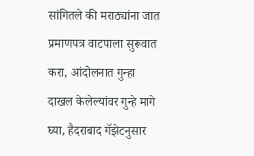सांगितले की मराठ्यांना जात प्रमाणपत्र वाटपाला सुरूवात करा, आंदोलनात गुन्हा दाखल केलेल्यांवर गुन्हे मागे घ्या, हैदराबाद गॅझेटनुसार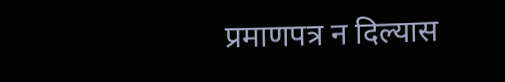प्रमाणपत्र न दिल्यास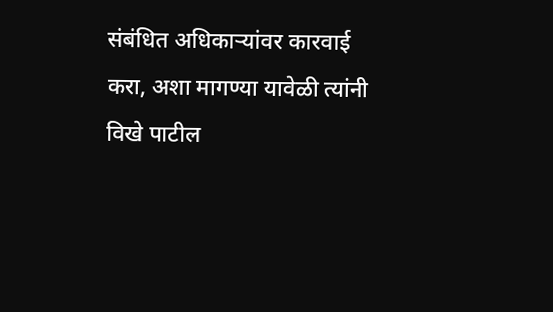संबंधित अधिकाऱ्यांवर कारवाई करा, अशा मागण्या यावेळी त्यांनी विखे पाटील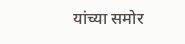यांच्या समोर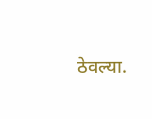ठेवल्या.